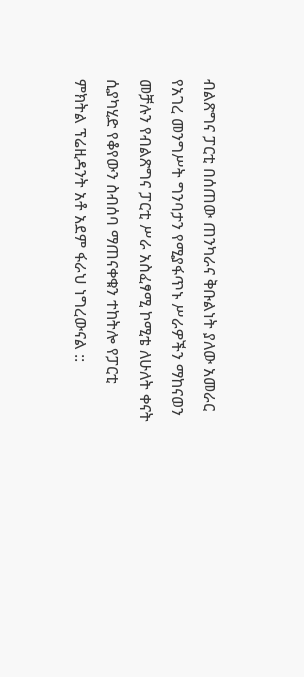ብልጽግና ፓርቲ በሰጠው ጠንካራና ቅቡልነት ያለው አመራር የአገረ መንግሥት ግንባታን የሚያፋጥኑ ሥራዎችን ማከናወን መቻሉን የብልጽግና ፓርቲ ሥራ አስፈፃሚ ኮሚቴ ለሁለት ቀናት ሲያካሂድ የቆየውን ስብሰባ ማጠናቀቁን ተከትሎ የፓርቲ ምክትል ፕሬዚዳንት አቶ አደም ፋራህ ነግረውናል ::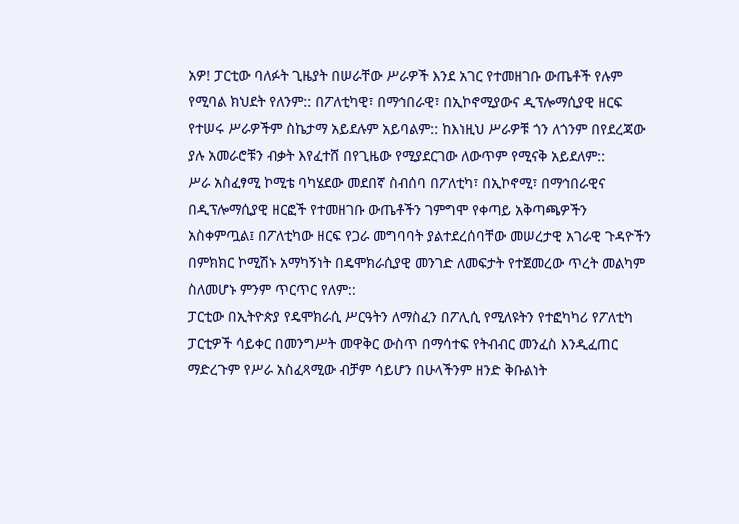አዎ! ፓርቲው ባለፉት ጊዜያት በሠራቸው ሥራዎች እንደ አገር የተመዘገቡ ውጤቶች የሉም የሚባል ክህደት የለንም:: በፖለቲካዊ፣ በማኅበራዊ፣ በኢኮኖሚያውና ዲፕሎማሲያዊ ዘርፍ የተሠሩ ሥራዎችም ስኬታማ አይደሉም አይባልም:: ከእነዚህ ሥራዎቹ ጎን ለጎንም በየደረጃው ያሉ አመራሮቹን ብቃት እየፈተሸ በየጊዜው የሚያደርገው ለውጥም የሚናቅ አይደለም::
ሥራ አስፈፃሚ ኮሚቴ ባካሄደው መደበኛ ስብሰባ በፖለቲካ፣ በኢኮኖሚ፣ በማኅበራዊና በዲፕሎማሲያዊ ዘርፎች የተመዘገቡ ውጤቶችን ገምግሞ የቀጣይ አቅጣጫዎችን አስቀምጧል፤ በፖለቲካው ዘርፍ የጋራ መግባባት ያልተደረሰባቸው መሠረታዊ አገራዊ ጉዳዮችን በምክክር ኮሚሽኑ አማካኝነት በዴሞክራሲያዊ መንገድ ለመፍታት የተጀመረው ጥረት መልካም ስለመሆኑ ምንም ጥርጥር የለም::
ፓርቲው በኢትዮጵያ የዴሞክራሲ ሥርዓትን ለማስፈን በፖሊሲ የሚለዩትን የተፎካካሪ የፖለቲካ ፓርቲዎች ሳይቀር በመንግሥት መዋቅር ውስጥ በማሳተፍ የትብብር መንፈስ እንዲፈጠር ማድረጉም የሥራ አስፈጻሚው ብቻም ሳይሆን በሁላችንም ዘንድ ቅቡልነት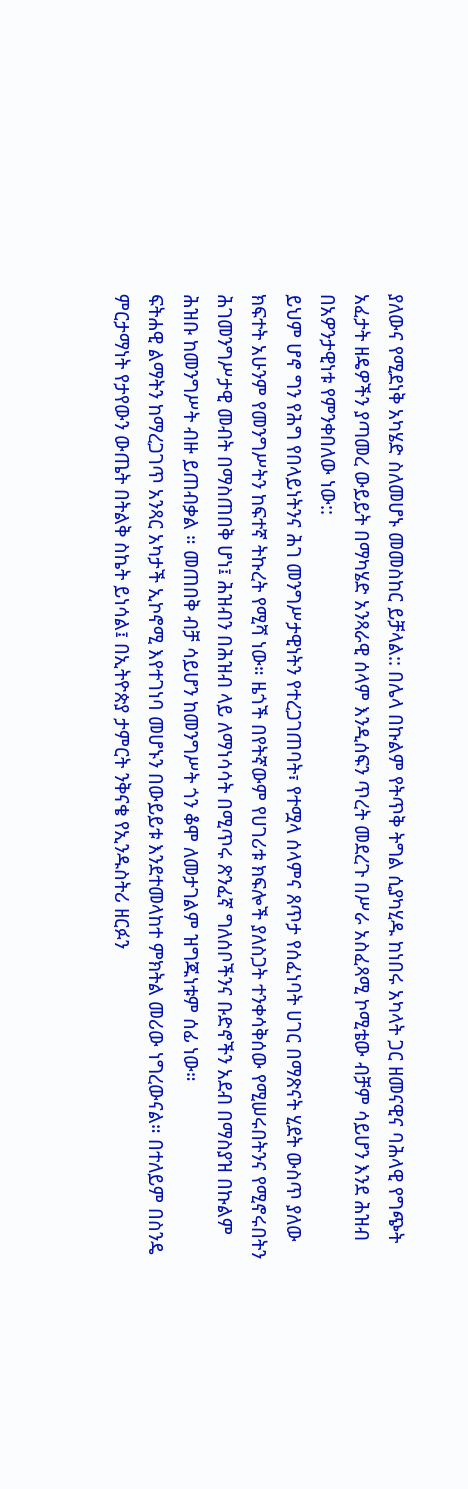ያለውና የሚደነቅ አካሄድ ስለመሆኑ መመስከር ይቻላል:: በሌላ በኩልም የትጥቅ ትግል ሲያካሂዱ ከነበሩ አካላት ጋር ዘመናዊና ባሕላዊ የግጭት አፈታት ዘዴዎችን ያጣመረ ውይይት በማካሄድ አንጻራዊ ሰላም እንዲሰፍን ጥረት መደረጉ በሥራ አስፈጻሚ ኮሚቴው ብቻም ሳይሆን እንደ ሕዝብ በአዎንታዊነቱ የምንቀበለው ነው::
ይህም ሆኖ ግን የሕግ የበላይነትንና ሕገ መንግሥታዊነትን የተረጋገጠባት፣ የተሟላ ሰላምና ጸጥታ የሰፈነባት ሀገር በማጽናት ሂደት ውስጥ ያለው ክፍተት አሁንም የመንግሥትን ከፍተኛ ትኩረት የሚሻ ነው። ዜጎች በየትኛውም የሀገሪቱ ክፍሎች ያለስጋት ተንቀሳቅሰው የሚሠሩበትንና የሚኖሩበትን ሕገመንግሥታዊ መብት በማስጠበቅ ሆነ፤ ሕዝብን በሕዝብ ላይ ለማነሳሳት በሚጥሩ ጽንፈኛ ግለሰቦችንና ቡድኖችን አደብ በማስያዝ በኩልም ሕዝቡ ከመንግሥት ብዙ ይጠብቃል ። መጠበቅ ብቻ ሳይሆን ከመንግሥት ጎን ቆሞ ለመታገልም ዝግጁነቱም ሰፊ ነው።
ፍትሐዊ ልማትን ከማረጋገጥ አንጻር አካታች ኢኮኖሚ እየተገነባ መሆኑን በውይይቱ እንደተመላከተ ምክትል መሪው ነግረውናል። በተለይም በስንዴ ምርታማነት የታየውን ውጤት በትልቅ ስኬት ይነሳል፤ በኢትዮጵያ ታምርት ንቅናቄ የኢንዱስትሪ ዘርፉን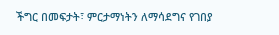ችግር በመፍታት፣ ምርታማነትን ለማሳደግና የገበያ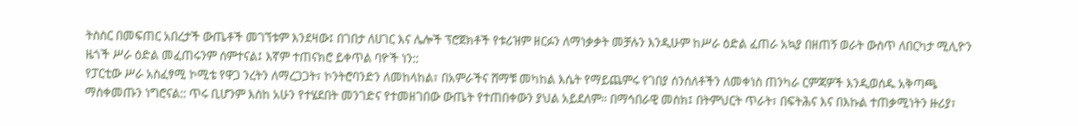ትስስር በመፍጠር አበረታች ውጤቶች መገኘቱም እንደዛው፤ በገበታ ለሀገር እና ሌሎች ፕሮጀክቶች የቱሪዝም ዘርፉን ለማነቃቃት መቻሉን እንዲሁም ከሥራ ዕድል ፈጠራ አኳያ በዘጠኝ ወራት ውስጥ ለበርካታ ሚሊዮን ዜጎች ሥራ ዕድል መፈጠሩንም ሰምተናል፤ እኛም ተጠናክሮ ይቀጥል ባዮች ነን::
የፓርቲው ሥራ አስፈፃሚ ኮሚቴ የዋጋ ንረትን ለማረጋጋት፣ ኮንትሮባንድን ለመከላከል፣ በአምራችና ሸማቹ መካከል እሴት የማይጨምሩ የገበያ ሰንሰለቶችን ለመቀነስ ጠንካራ ርምጃዎች እንዲወሰዱ አቅጣጫ ማስቀመጡን ነግሮናል:: ጥሩ ቢሆንም እስከ አሁን የተሄደበት መንገድና የተመዘገበው ውጤት የተጠበቀውን ያህል አይደለም። በማኅበራዊ መስክ፤ በትምህርት ጥራት፣ በፍትሕና እና በእኩል ተጠቃሚነትን ዙሪያ፣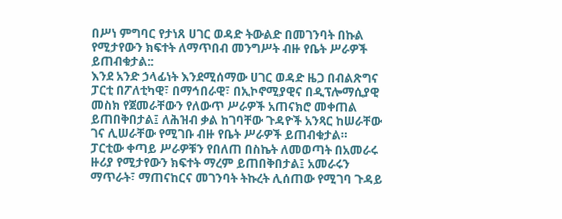በሥነ ምግባር የታነጸ ሀገር ወዳድ ትውልድ በመገንባት በኩል የሚታየውን ክፍተት ለማጥበብ መንግሥት ብዙ የቤት ሥራዎች ይጠብቁታል::
እንደ አንድ ኃላፊነት እንደሚሰማው ሀገር ወዳድ ዜጋ በብልጽግና ፓርቲ በፖለቲካዊ፣ በማኅበራዊ፣ በኢኮኖሚያዊና በዲፕሎማሲያዊ መስክ የጀመራቸውን የለውጥ ሥራዎች አጠናክሮ መቀጠል ይጠበቅበታል፤ ለሕዝብ ቃል ከገባቸው ጉዳዮች አንጻር ከሠራቸው ገና ሊሠራቸው የሚገቡ ብዙ የቤት ሥራዎች ይጠብቁታል።
ፓርቲው ቀጣይ ሥራዎቹን የበለጠ በስኬት ለመወጣት በአመራሩ ዙሪያ የሚታየውን ክፍተት ማረም ይጠበቅበታል፤ አመራሩን ማጥራት፣ ማጠናከርና መገንባት ትኩረት ሊሰጠው የሚገባ ጉዳይ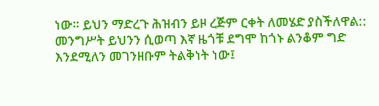ነው። ይህን ማድረጉ ሕዝብን ይዞ ረጅም ርቀት ለመሄድ ያስችለዋል::
መንግሥት ይህንን ሲወጣ እኛ ዜጎቹ ደግሞ ከጎኑ ልንቆም ግድ እንደሚለን መገንዘቡም ትልቅነት ነው፤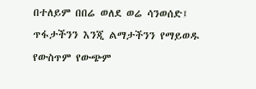በተለይም በበሬ ወለደ ወሬ ሳንወሰድ፤ ጥፋታችንን እንጂ ልማታችንን የማይወዱ የውስጥም የውጭም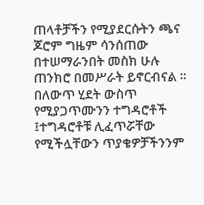ጠላቶቻችን የሚያደርሱትን ጫና ጆሮም ግዜም ሳንሰጠው በተሠማራንበት መስክ ሁሉ ጠንክሮ በመሥራት ይኖርብናል ።
በለውጥ ሂደት ውስጥ የሚያጋጥሙንን ተግዳሮቶች ፤ተግዳሮቶቹ ሊፈጥሯቸው የሚችሏቸውን ጥያቄዎቻችንንም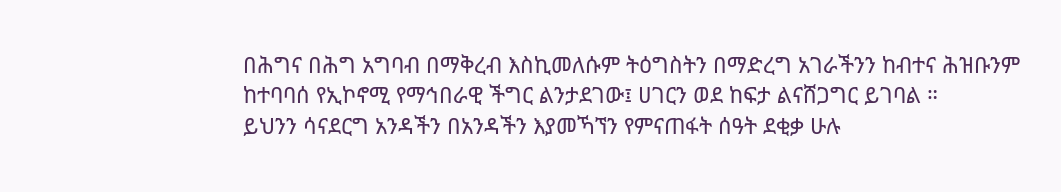በሕግና በሕግ አግባብ በማቅረብ እስኪመለሱም ትዕግስትን በማድረግ አገራችንን ከብተና ሕዝቡንም ከተባባሰ የኢኮኖሚ የማኅበራዊ ችግር ልንታደገው፤ ሀገርን ወደ ከፍታ ልናሸጋግር ይገባል ።
ይህንን ሳናደርግ አንዳችን በአንዳችን እያመኻኘን የምናጠፋት ሰዓት ደቂቃ ሁሉ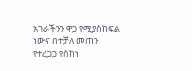አገራችንን ዋጋ የሚያስከፍል ነውና በተቻለ መጠን የተረጋጋ የሰከነ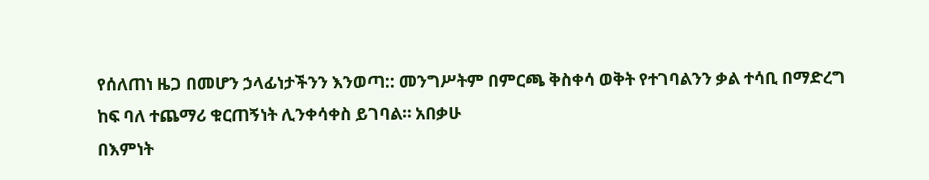የሰለጠነ ዜጋ በመሆን ኃላፊነታችንን እንወጣ:: መንግሥትም በምርጫ ቅስቀሳ ወቅት የተገባልንን ቃል ተሳቢ በማድረግ ከፍ ባለ ተጨማሪ ቁርጠኝነት ሊንቀሳቀስ ይገባል። አበቃሁ
በእምነት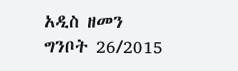አዲስ ዘመን ግንቦት 26/2015